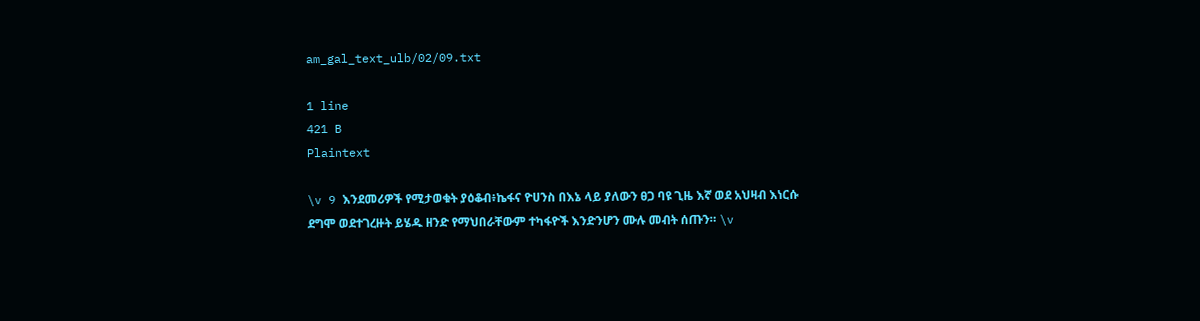am_gal_text_ulb/02/09.txt

1 line
421 B
Plaintext

\v 9 እንደመሪዎች የሚታወቁት ያዕቆብ፥ኬፋና ዮሀንስ በእኔ ላይ ያለውን ፀጋ ባዩ ጊዜ እኛ ወደ አህዛብ እነርሱ ደግሞ ወደተገረዙት ይሄዱ ዘንድ የማህበራቸውም ተካፋዮች እንድንሆን ሙሉ መብት ሰጡን። \v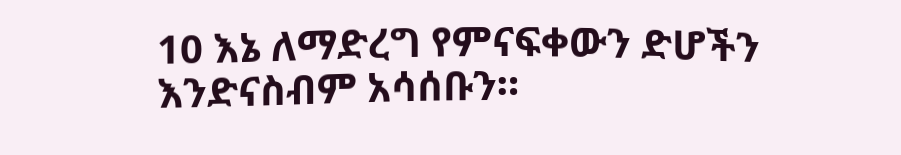10 እኔ ለማድረግ የምናፍቀውን ድሆችን እንድናስብም አሳሰቡን።